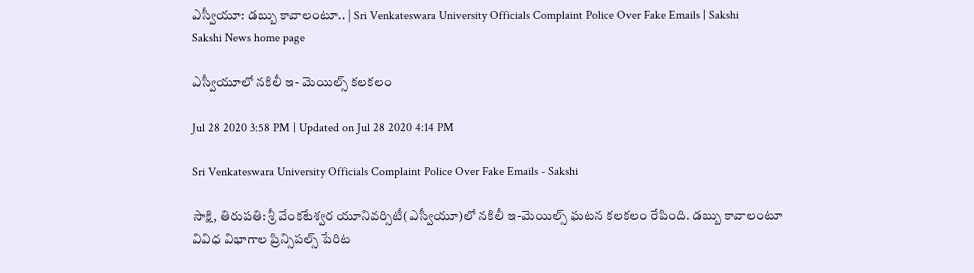ఎస్వీయూ: డబ్బు కావాలంటూ.. | Sri Venkateswara University Officials Complaint Police Over Fake Emails | Sakshi
Sakshi News home page

ఎస్వీయూలో నకిలీ ఇ- మెయిల్స్‌ కలకలం

Jul 28 2020 3:58 PM | Updated on Jul 28 2020 4:14 PM

Sri Venkateswara University Officials Complaint Police Over Fake Emails - Sakshi

సాక్షి, తిరుపతి: శ్రీ వేంకటేశ్వర యూనివర్సిటీ(ఎస్వీయూ)లో నకిలీ ఇ-మెయిల్స్‌ ఘటన కలకలం రేపింది. డబ్బు కావాలంటూ వివిధ విభాగాల ప్రిన్సిపల్స్‌ పేరిట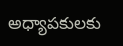అధ్యాపకులకు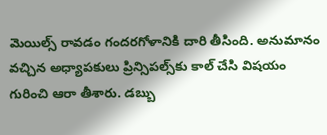మెయిల్స్‌ రావడం గందరగోళానికి దారి తీసింది. అనుమానం వచ్చిన అధ్యాపకులు ప్రిన్సిపల్స్‌కు కాల్‌ చేసి విషయం గురించి ఆరా తీశారు. డబ్బు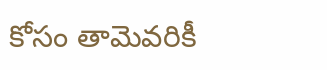కోసం తామెవరికీ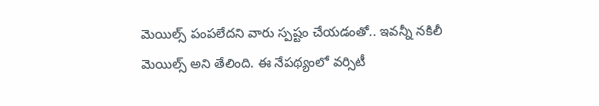మెయిల్స్‌ పంపలేదని వారు స్పష్టం చేయడంతో.. ఇవన్నీ నకిలీ మెయిల్స్‌ అని తేలింది. ఈ నేపథ్యంలో వర్సిటీ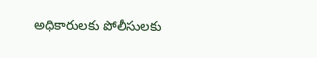అధికారులకు పోలీసులకు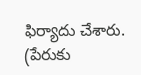ఫిర్యాదు చేశారు. (పేరుకు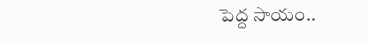పెద్ద సాయం..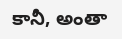కానీ, అంతా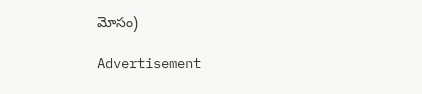మోసం)

Advertisement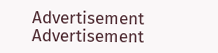Advertisement
Advertisement